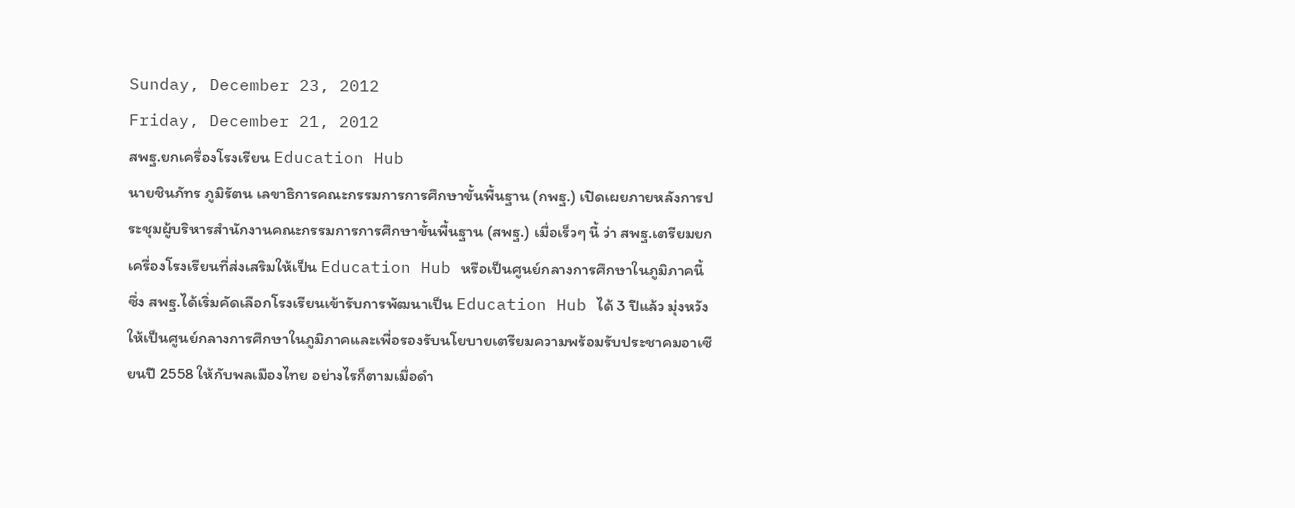Sunday, December 23, 2012
Friday, December 21, 2012
สพฐ.ยกเครื่องโรงเรียน Education Hub
นายชินภัทร ภูมิรัตน เลขาธิการคณะกรรมการการศึกษาขั้นพื้นฐาน (กพฐ.) เปิดเผยภายหลังการประชุมผู้บริหารสำนักงานคณะกรรมการการศึกษาขั้นพื้นฐาน (สพฐ.) เมื่อเร็วๆ นี้ ว่า สพฐ.เตรียมยกเครื่องโรงเรียนที่ส่งเสริมให้เป็น Education Hub หรือเป็นศูนย์กลางการศึกษาในภูมิภาคนี้ ซึ่ง สพฐ.ได้เริ่มคัดเลือกโรงเรียนเข้ารับการพัฒนาเป็น Education Hub ได้ 3 ปีแล้ว มุ่งหวังให้เป็นศูนย์กลางการศึกษาในภูมิภาคและเพื่อรองรับนโยบายเตรียมความพร้อมรับประชาคมอาเซียนปี 2558 ให้กับพลเมืองไทย อย่างไรก็ตามเมื่อดำ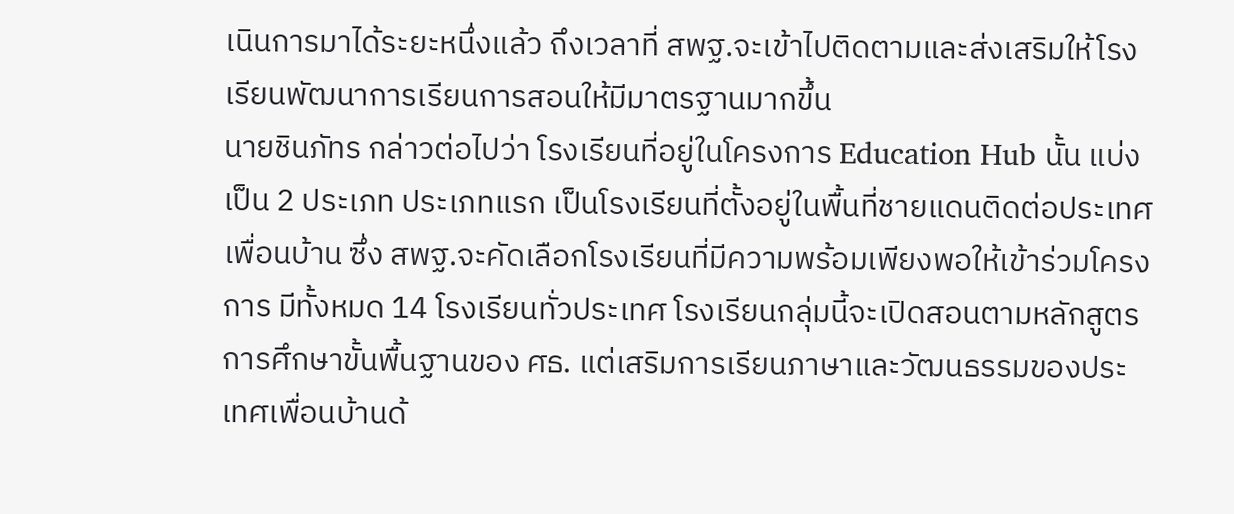เนินการมาได้ระยะหนึ่งแล้ว ถึงเวลาที่ สพฐ.จะเข้าไปติดตามและส่งเสริมให้โรงเรียนพัฒนาการเรียนการสอนให้มีมาตรฐานมากขึ้น
นายชินภัทร กล่าวต่อไปว่า โรงเรียนที่อยู่ในโครงการ Education Hub นั้น แบ่งเป็น 2 ประเภท ประเภทแรก เป็นโรงเรียนที่ตั้งอยู่ในพื้นที่ชายแดนติดต่อประเทศเพื่อนบ้าน ซึ่ง สพฐ.จะคัดเลือกโรงเรียนที่มีความพร้อมเพียงพอให้เข้าร่วมโครงการ มีทั้งหมด 14 โรงเรียนทั่วประเทศ โรงเรียนกลุ่มนี้จะเปิดสอนตามหลักสูตรการศึกษาขั้นพื้นฐานของ ศธ. แต่เสริมการเรียนภาษาและวัฒนธรรมของประเทศเพื่อนบ้านด้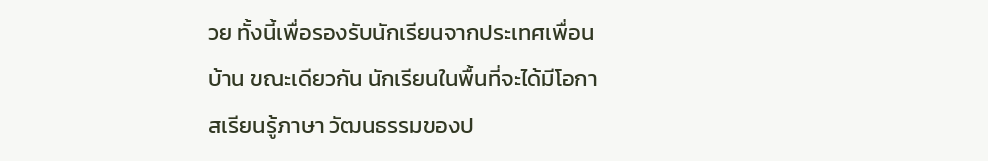วย ทั้งนี้เพื่อรองรับนักเรียนจากประเทศเพื่อนบ้าน ขณะเดียวกัน นักเรียนในพื้นที่จะได้มีโอกาสเรียนรู้ภาษา วัฒนธรรมของป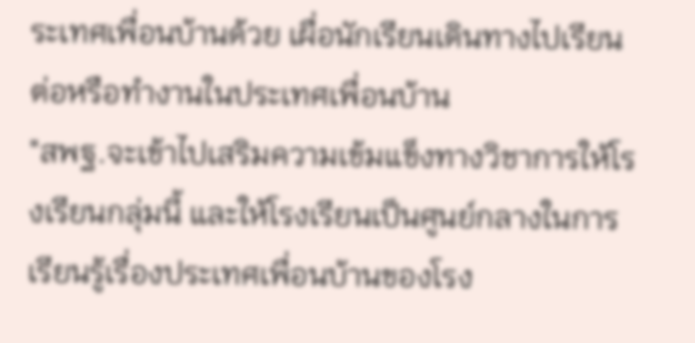ระเทศเพื่อนบ้านด้วย เผื่อนักเรียนเดินทางไปเรียนต่อหรือทำงานในประเทศเพื่อนบ้าน
"สพฐ.จะเข้าไปเสริมความเข้มแข็งทางวิชาการให้โรงเรียนกลุ่มนี้ และให้โรงเรียนเป็นศูนย์กลางในการเรียนรู้เรื่องประเทศเพื่อนบ้านของโรง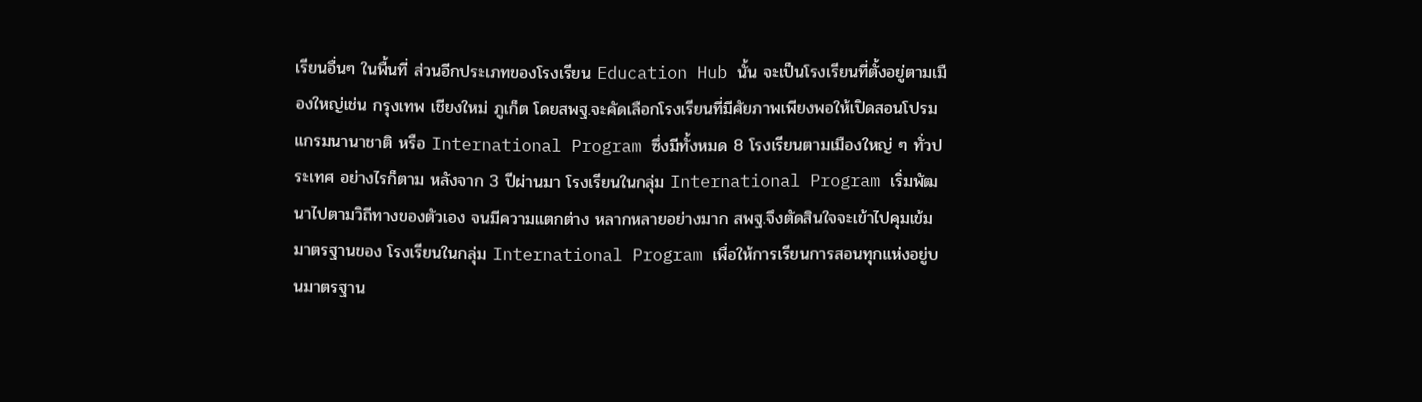เรียนอื่นๆ ในพื้นที่ ส่วนอีกประเภทของโรงเรียน Education Hub นั้น จะเป็นโรงเรียนที่ตั้งอยู่ตามเมืองใหญ่เช่น กรุงเทพ เชียงใหม่ ภูเก็ต โดยสพฐ.จะคัดเลือกโรงเรียนที่มีศัยภาพเพียงพอให้เปิดสอนโปรมแกรมนานาชาติ หรือ International Program ซึ่งมีทั้งหมด 8 โรงเรียนตามเมืองใหญ่ ๆ ทั่วประเทศ อย่างไรก็ตาม หลังจาก 3 ปีผ่านมา โรงเรียนในกลุ่ม International Program เริ่มพัฒนาไปตามวิถีทางของตัวเอง จนมีความแตกต่าง หลากหลายอย่างมาก สพฐ.จึงตัดสินใจจะเข้าไปคุมเข้มมาตรฐานของ โรงเรียนในกลุ่ม International Program เพื่อให้การเรียนการสอนทุกแห่งอยู่บนมาตรฐาน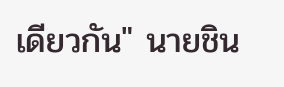เดียวกัน" นายชิน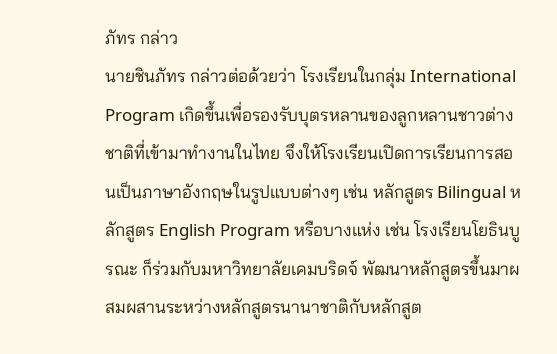ภัทร กล่าว
นายชินภัทร กล่าวต่อด้วยว่า โรงเรียนในกลุ่ม International Program เกิดขึ้นเพื่อรองรับบุตรหลานของลูกหลานชาวต่างชาติที่เข้ามาทำงานในไทย จึงให้โรงเรียนเปิดการเรียนการสอนเป็นภาษาอังกฤษในรูปแบบต่างๆ เช่น หลักสูตร Bilingual หลักสูตร English Program หรือบางแห่ง เช่น โรงเรียนโยธินบูรณะ ก็ร่วมกับมหาวิทยาลัยเคมบริดจ์ พัฒนาหลักสูตรขึ้นมาผสมผสานระหว่างหลักสูตรนานาชาติกับหลักสูต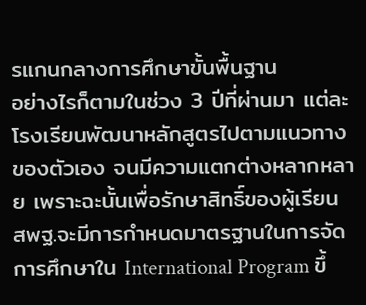รแกนกลางการศึกษาขั้นพื้นฐาน
อย่างไรก็ตามในช่วง 3 ปีที่ผ่านมา แต่ละโรงเรียนพัฒนาหลักสูตรไปตามแนวทางของตัวเอง จนมีความแตกต่างหลากหลาย เพราะฉะนั้นเพื่อรักษาสิทธิ์ของผู้เรียน สพฐ.จะมีการกำหนดมาตรฐานในการจัดการศึกษาใน International Program ขึ้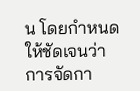น โดยกำหนดให้ชัดเจนว่า การจัดกา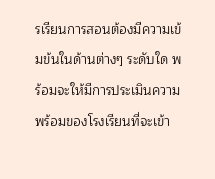รเรียนการสอนต้องมีความเข้มข้นในด้านต่างๆ ระดับใด พร้อมจะให้มีการประเมินความพร้อมของโรงเรียนที่จะเข้า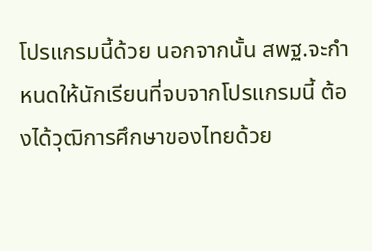โปรแกรมนี้ด้วย นอกจากนั้น สพฐ.จะกำหนดให้นักเรียนที่จบจากโปรแกรมนี้ ต้องได้วุฒิการศึกษาของไทยด้วย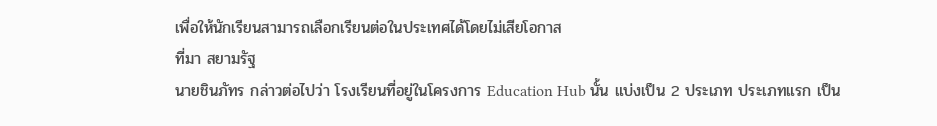เพื่อให้นักเรียนสามารถเลือกเรียนต่อในประเทศได้โดยไม่เสียโอกาส
ที่มา สยามรัฐ
นายชินภัทร กล่าวต่อไปว่า โรงเรียนที่อยู่ในโครงการ Education Hub นั้น แบ่งเป็น 2 ประเภท ประเภทแรก เป็น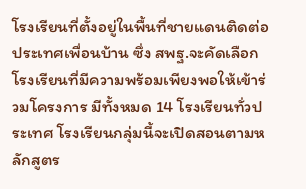โรงเรียนที่ตั้งอยู่ในพื้นที่ชายแดนติดต่อประเทศเพื่อนบ้าน ซึ่ง สพฐ.จะคัดเลือกโรงเรียนที่มีความพร้อมเพียงพอให้เข้าร่วมโครงการ มีทั้งหมด 14 โรงเรียนทั่วประเทศ โรงเรียนกลุ่มนี้จะเปิดสอนตามหลักสูตร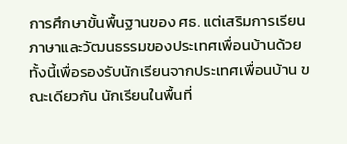การศึกษาขั้นพื้นฐานของ ศธ. แต่เสริมการเรียนภาษาและวัฒนธรรมของประเทศเพื่อนบ้านด้วย ทั้งนี้เพื่อรองรับนักเรียนจากประเทศเพื่อนบ้าน ขณะเดียวกัน นักเรียนในพื้นที่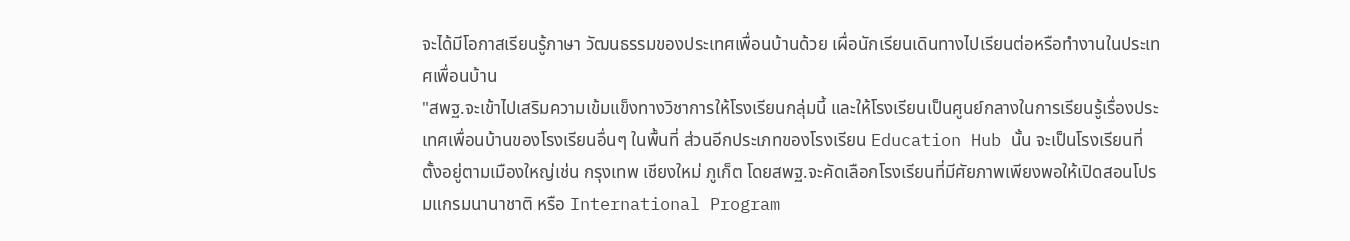จะได้มีโอกาสเรียนรู้ภาษา วัฒนธรรมของประเทศเพื่อนบ้านด้วย เผื่อนักเรียนเดินทางไปเรียนต่อหรือทำงานในประเทศเพื่อนบ้าน
"สพฐ.จะเข้าไปเสริมความเข้มแข็งทางวิชาการให้โรงเรียนกลุ่มนี้ และให้โรงเรียนเป็นศูนย์กลางในการเรียนรู้เรื่องประเทศเพื่อนบ้านของโรงเรียนอื่นๆ ในพื้นที่ ส่วนอีกประเภทของโรงเรียน Education Hub นั้น จะเป็นโรงเรียนที่ตั้งอยู่ตามเมืองใหญ่เช่น กรุงเทพ เชียงใหม่ ภูเก็ต โดยสพฐ.จะคัดเลือกโรงเรียนที่มีศัยภาพเพียงพอให้เปิดสอนโปรมแกรมนานาชาติ หรือ International Program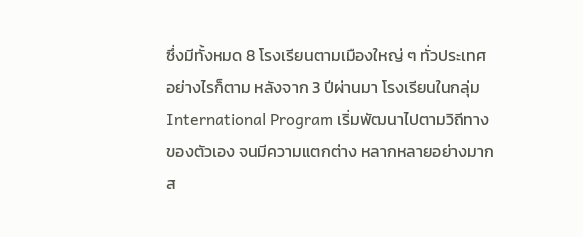ซึ่งมีทั้งหมด 8 โรงเรียนตามเมืองใหญ่ ๆ ทั่วประเทศ อย่างไรก็ตาม หลังจาก 3 ปีผ่านมา โรงเรียนในกลุ่ม International Program เริ่มพัฒนาไปตามวิถีทางของตัวเอง จนมีความแตกต่าง หลากหลายอย่างมาก ส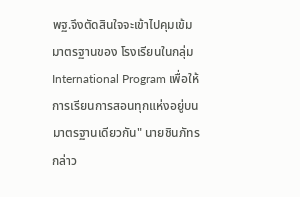พฐ.จึงตัดสินใจจะเข้าไปคุมเข้มมาตรฐานของ โรงเรียนในกลุ่ม International Program เพื่อให้การเรียนการสอนทุกแห่งอยู่บนมาตรฐานเดียวกัน" นายชินภัทร กล่าว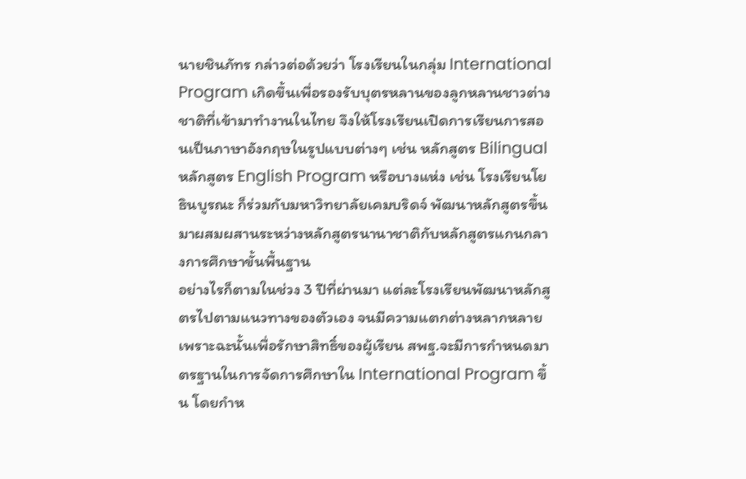นายชินภัทร กล่าวต่อด้วยว่า โรงเรียนในกลุ่ม International Program เกิดขึ้นเพื่อรองรับบุตรหลานของลูกหลานชาวต่างชาติที่เข้ามาทำงานในไทย จึงให้โรงเรียนเปิดการเรียนการสอนเป็นภาษาอังกฤษในรูปแบบต่างๆ เช่น หลักสูตร Bilingual หลักสูตร English Program หรือบางแห่ง เช่น โรงเรียนโยธินบูรณะ ก็ร่วมกับมหาวิทยาลัยเคมบริดจ์ พัฒนาหลักสูตรขึ้นมาผสมผสานระหว่างหลักสูตรนานาชาติกับหลักสูตรแกนกลางการศึกษาขั้นพื้นฐาน
อย่างไรก็ตามในช่วง 3 ปีที่ผ่านมา แต่ละโรงเรียนพัฒนาหลักสูตรไปตามแนวทางของตัวเอง จนมีความแตกต่างหลากหลาย เพราะฉะนั้นเพื่อรักษาสิทธิ์ของผู้เรียน สพฐ.จะมีการกำหนดมาตรฐานในการจัดการศึกษาใน International Program ขึ้น โดยกำห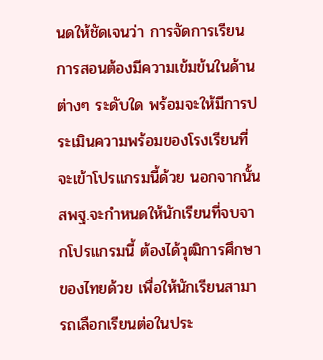นดให้ชัดเจนว่า การจัดการเรียนการสอนต้องมีความเข้มข้นในด้านต่างๆ ระดับใด พร้อมจะให้มีการประเมินความพร้อมของโรงเรียนที่จะเข้าโปรแกรมนี้ด้วย นอกจากนั้น สพฐ.จะกำหนดให้นักเรียนที่จบจากโปรแกรมนี้ ต้องได้วุฒิการศึกษาของไทยด้วย เพื่อให้นักเรียนสามารถเลือกเรียนต่อในประ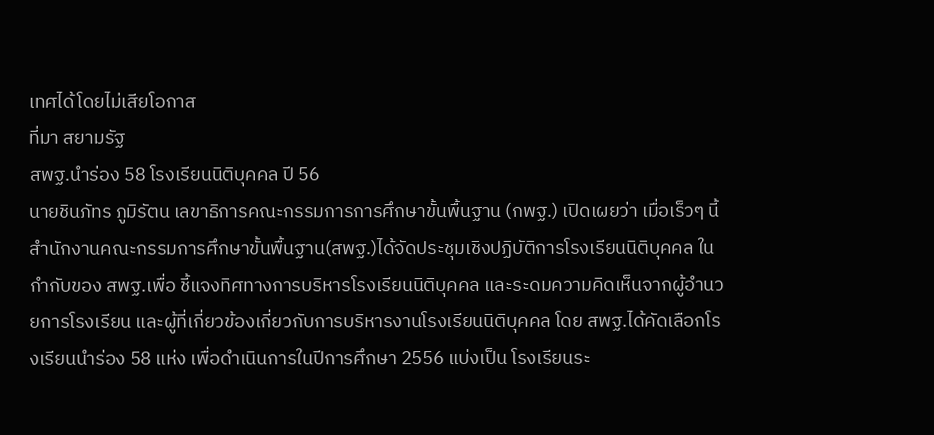เทศได้โดยไม่เสียโอกาส
ที่มา สยามรัฐ
สพฐ.นำร่อง 58 โรงเรียนนิติบุคคล ปี 56
นายชินภัทร ภูมิรัตน เลขาธิการคณะกรรมการการศึกษาขั้นพื้นฐาน (กพฐ.) เปิดเผยว่า เมื่อเร็วๆ นี้สำนักงานคณะกรรมการศึกษาขั้นพื้นฐาน(สพฐ.)ได้จัดประชุมเชิงปฏิบัติการโรงเรียนนิติบุคคล ในกำกับของ สพฐ.เพื่อ ชี้แจงทิศทางการบริหารโรงเรียนนิติบุคคล และระดมความคิดเห็นจากผู้อำนวยการโรงเรียน และผู้ที่เกี่ยวข้องเกี่ยวกับการบริหารงานโรงเรียนนิติบุคคล โดย สพฐ.ได้คัดเลือกโรงเรียนนำร่อง 58 แห่ง เพื่อดำเนินการในปีการศึกษา 2556 แบ่งเป็น โรงเรียนระ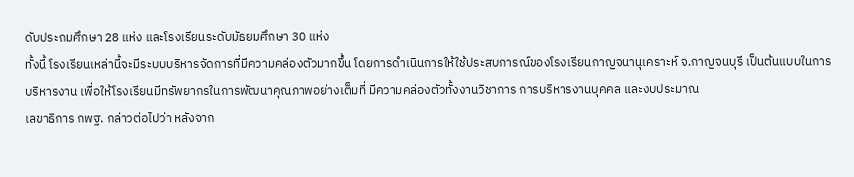ดับประถมศึกษา 28 แห่ง และโรงเรียนระดับมัธยมศึกษา 30 แห่ง
ทั้งนี้ โรงเรียนเหล่านี้จะมีระบบบริหารจัดการที่มีความคล่องตัวมากขึ้น โดยการดำเนินการให้ใช้ประสบการณ์ของโรงเรียนกาญจนานุเคราะห์ จ.กาญจนบุรี เป็นต้นแบบในการบริหารงาน เพื่อให้โรงเรียนมีทรัพยากรในการพัฒนาคุณภาพอย่างเต็มที่ มีความคล่องตัวทั้งงานวิชาการ การบริหารงานบุคคล และงบประมาณ
เลขาธิการ กพฐ. กล่าวต่อไปว่า หลังจาก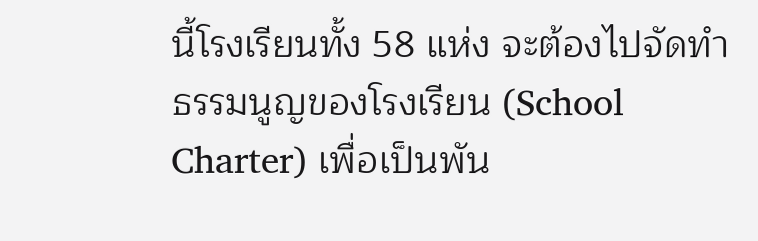นี้โรงเรียนทั้ง 58 แห่ง จะต้องไปจัดทำธรรมนูญของโรงเรียน (School Charter) เพื่อเป็นพัน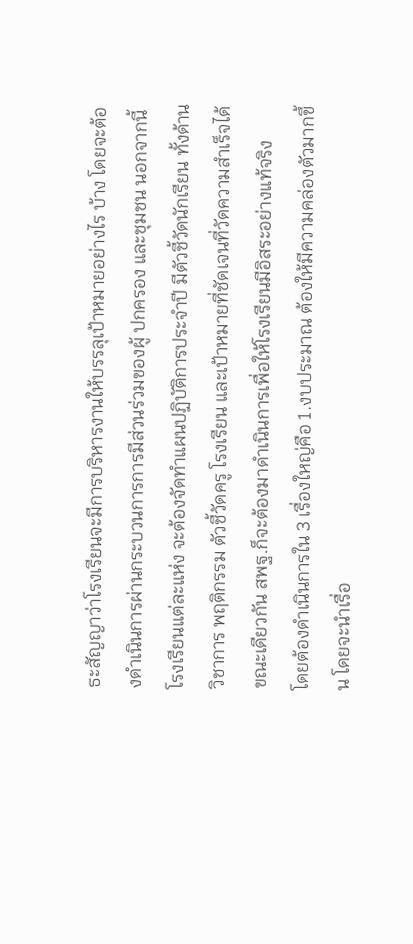ธะสัญญาว่าโรงเรียนจะมีการบริหารงานให้บรรลุเป้าหมายอย่างไร บ้าง โดยจะต้องดำเนินการผ่านกระบวนการการมีส่วนร่วมของผู้ ปกครอง และชุมชน นอกจากนี้โรงเรียนแต่ละแห่ง จะต้องจัดทำแผนปฏิบัติการประจำปี มีตัวชี้วัดนักเรียน ทั้งด้านวิชาการ พฤติกรรม ตัวชี้วัดครู โรงเรียน และเป้าหมายที่ชัดเจนที่วัดความสำเร็จได้ ขณะเดียวกัน สพฐ.ก็จะต้องมาดำเนินการเพื่อให้โรงเรียนมีอิสระอย่างแท้จริง
โดยต้องดำเนินการใน 3 เรื่องใหญ่คือ 1.งบประมาณ ต้องให้มีความคล่องตัวมากขึ้น โดยจะนำเรื่อ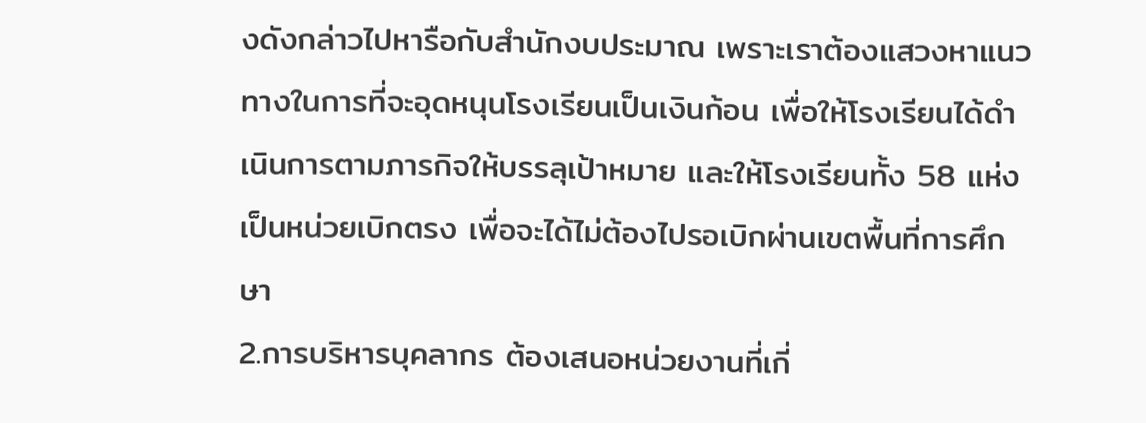งดังกล่าวไปหารือกับสำนักงบประมาณ เพราะเราต้องแสวงหาแนวทางในการที่จะอุดหนุนโรงเรียนเป็นเงินก้อน เพื่อให้โรงเรียนได้ดำเนินการตามภารกิจให้บรรลุเป้าหมาย และให้โรงเรียนทั้ง 58 แห่ง เป็นหน่วยเบิกตรง เพื่อจะได้ไม่ต้องไปรอเบิกผ่านเขตพื้นที่การศึกษา
2.การบริหารบุคลากร ต้องเสนอหน่วยงานที่เกี่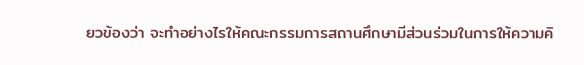ยวข้องว่า จะทำอย่างไรให้คณะกรรมการสถานศึกษามีส่วนร่วมในการให้ความคิ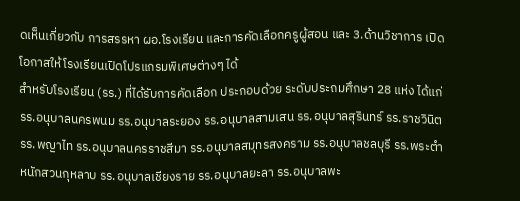ดเห็นเกี่ยวกับ การสรรหา ผอ.โรงเรียน และการคัดเลือกครูผู้สอน และ 3.ด้านวิชาการ เปิดโอกาสให้โรงเรียนเปิดโปรแกรมพิเศษต่างๆ ได้
สำหรับโรงเรียน (รร.) ที่ได้รับการคัดเลือก ประกอบด้วย ระดับประถมศึกษา 28 แห่ง ได้แก่ รร.อนุบาลนครพนม รร.อนุบาลระยอง รร.อนุบาลสามเสน รร.อนุบาลสุรินทร์ รร.ราชวินิต รร.พญาไท รร.อนุบาลนครราชสีมา รร.อนุบาลสมุทรสงคราม รร.อนุบาลชลบุรี รร.พระตำหนักสวนกุหลาบ รร.อนุบาลเชียงราย รร.อนุบาลยะลา รร.อนุบาลพะ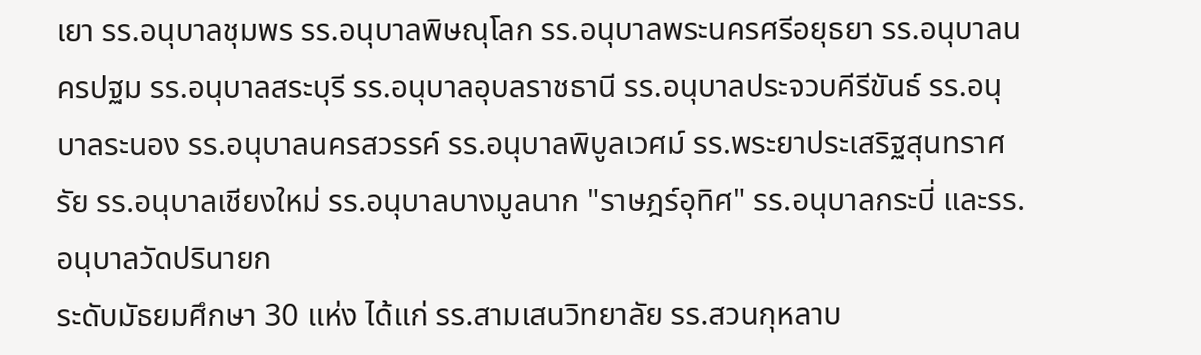เยา รร.อนุบาลชุมพร รร.อนุบาลพิษณุโลก รร.อนุบาลพระนครศรีอยุธยา รร.อนุบาลนครปฐม รร.อนุบาลสระบุรี รร.อนุบาลอุบลราชธานี รร.อนุบาลประจวบคีรีขันธ์ รร.อนุบาลระนอง รร.อนุบาลนครสวรรค์ รร.อนุบาลพิบูลเวศม์ รร.พระยาประเสริฐสุนทราศรัย รร.อนุบาลเชียงใหม่ รร.อนุบาลบางมูลนาก "ราษฎร์อุทิศ" รร.อนุบาลกระบี่ และรร.อนุบาลวัดปรินายก
ระดับมัธยมศึกษา 30 แห่ง ได้แก่ รร.สามเสนวิทยาลัย รร.สวนกุหลาบ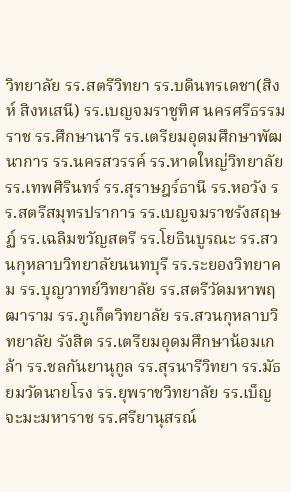วิทยาลัย รร.สตรีวิทยา รร.บดินทรเดชา(สิงห์ สิงหเสนี) รร.เบญจมราชูทิศ นครศรีธรรมราช รร.ศึกษานารี รร.เตรียมอุดมศึกษาพัฒนาการ รร.นครสวรรค์ รร.หาดใหญ่วิทยาลัย รร.เทพศิรินทร์ รร.สุราษฎร์ธานี รร.หอวัง รร.สตรีสมุทรปราการ รร.เบญจมราชรังสฤษฏ์ รร.เฉลิมขวัญสตรี รร.โยธินบูรณะ รร.สวนกุหลาบวิทยาลัยนนทบุรี รร.ระยองวิทยาคม รร.บุญวาทย์วิทยาลัย รร.สตรีวัดมหาพฤฒาราม รร.ภูเก็ตวิทยาลัย รร.สวนกุหลาบวิทยาลัย รังสิต รร.เตรียมอุดมศึกษาน้อมเกล้า รร.ชลกันยานุกูล รร.สุรนารีวิทยา รร.มัธยมวัดนายโรง รร.ยุพราชวิทยาลัย รร.เบ็ญจะมะมหาราช รร.ศรียานุสรณ์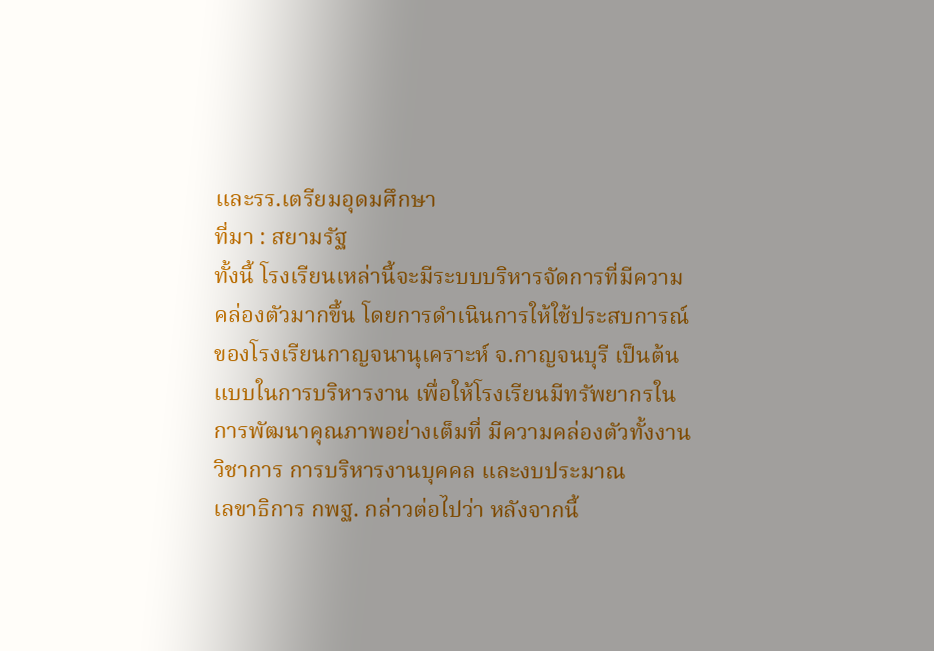และรร.เตรียมอุดมศึกษา
ที่มา : สยามรัฐ
ทั้งนี้ โรงเรียนเหล่านี้จะมีระบบบริหารจัดการที่มีความคล่องตัวมากขึ้น โดยการดำเนินการให้ใช้ประสบการณ์ของโรงเรียนกาญจนานุเคราะห์ จ.กาญจนบุรี เป็นต้นแบบในการบริหารงาน เพื่อให้โรงเรียนมีทรัพยากรในการพัฒนาคุณภาพอย่างเต็มที่ มีความคล่องตัวทั้งงานวิชาการ การบริหารงานบุคคล และงบประมาณ
เลขาธิการ กพฐ. กล่าวต่อไปว่า หลังจากนี้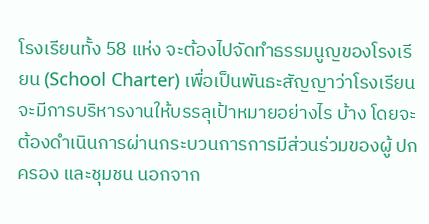โรงเรียนทั้ง 58 แห่ง จะต้องไปจัดทำธรรมนูญของโรงเรียน (School Charter) เพื่อเป็นพันธะสัญญาว่าโรงเรียนจะมีการบริหารงานให้บรรลุเป้าหมายอย่างไร บ้าง โดยจะต้องดำเนินการผ่านกระบวนการการมีส่วนร่วมของผู้ ปกครอง และชุมชน นอกจาก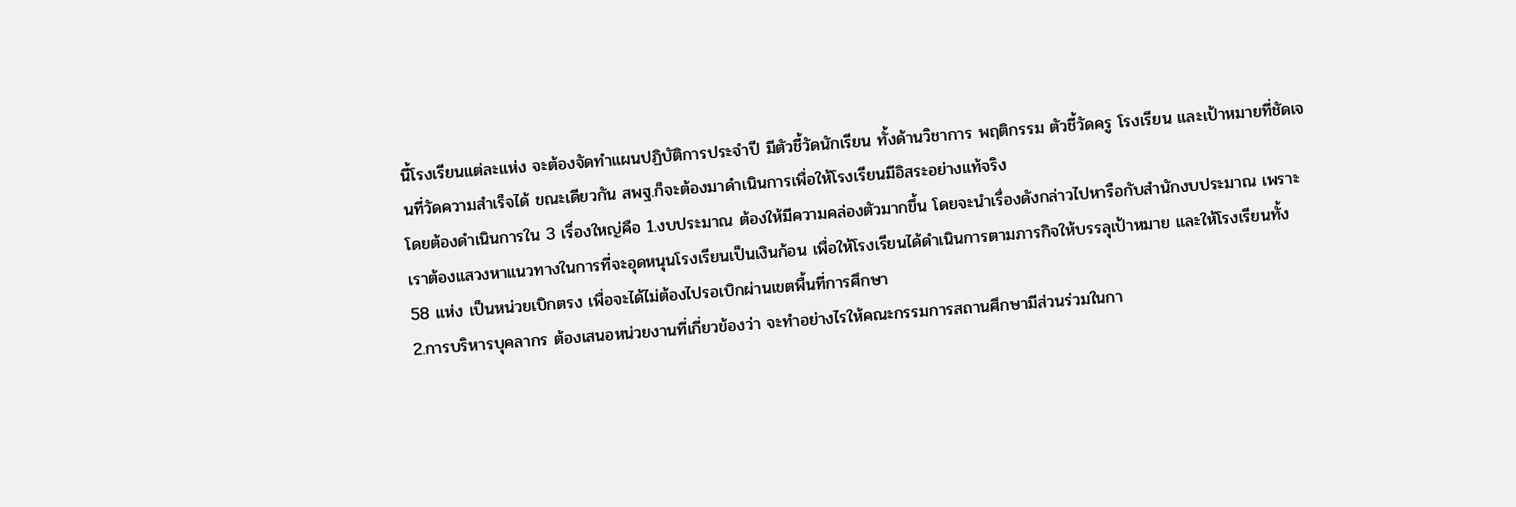นี้โรงเรียนแต่ละแห่ง จะต้องจัดทำแผนปฏิบัติการประจำปี มีตัวชี้วัดนักเรียน ทั้งด้านวิชาการ พฤติกรรม ตัวชี้วัดครู โรงเรียน และเป้าหมายที่ชัดเจนที่วัดความสำเร็จได้ ขณะเดียวกัน สพฐ.ก็จะต้องมาดำเนินการเพื่อให้โรงเรียนมีอิสระอย่างแท้จริง
โดยต้องดำเนินการใน 3 เรื่องใหญ่คือ 1.งบประมาณ ต้องให้มีความคล่องตัวมากขึ้น โดยจะนำเรื่องดังกล่าวไปหารือกับสำนักงบประมาณ เพราะเราต้องแสวงหาแนวทางในการที่จะอุดหนุนโรงเรียนเป็นเงินก้อน เพื่อให้โรงเรียนได้ดำเนินการตามภารกิจให้บรรลุเป้าหมาย และให้โรงเรียนทั้ง 58 แห่ง เป็นหน่วยเบิกตรง เพื่อจะได้ไม่ต้องไปรอเบิกผ่านเขตพื้นที่การศึกษา
2.การบริหารบุคลากร ต้องเสนอหน่วยงานที่เกี่ยวข้องว่า จะทำอย่างไรให้คณะกรรมการสถานศึกษามีส่วนร่วมในกา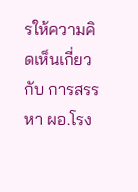รให้ความคิดเห็นเกี่ยวกับ การสรรหา ผอ.โรง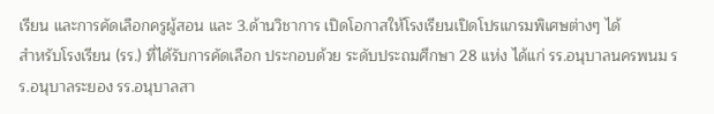เรียน และการคัดเลือกครูผู้สอน และ 3.ด้านวิชาการ เปิดโอกาสให้โรงเรียนเปิดโปรแกรมพิเศษต่างๆ ได้
สำหรับโรงเรียน (รร.) ที่ได้รับการคัดเลือก ประกอบด้วย ระดับประถมศึกษา 28 แห่ง ได้แก่ รร.อนุบาลนครพนม รร.อนุบาลระยอง รร.อนุบาลสา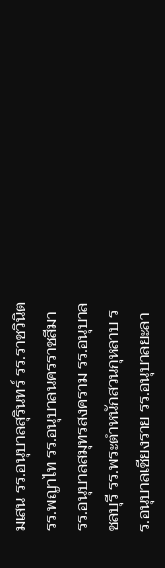มเสน รร.อนุบาลสุรินทร์ รร.ราชวินิต รร.พญาไท รร.อนุบาลนครราชสีมา รร.อนุบาลสมุทรสงคราม รร.อนุบาลชลบุรี รร.พระตำหนักสวนกุหลาบ รร.อนุบาลเชียงราย รร.อนุบาลยะลา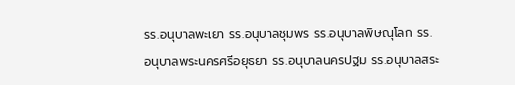รร.อนุบาลพะเยา รร.อนุบาลชุมพร รร.อนุบาลพิษณุโลก รร.อนุบาลพระนครศรีอยุธยา รร.อนุบาลนครปฐม รร.อนุบาลสระ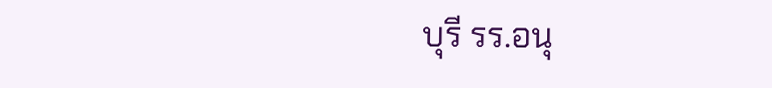บุรี รร.อนุ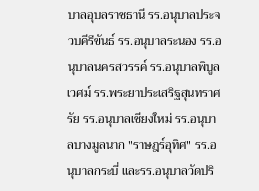บาลอุบลราชธานี รร.อนุบาลประจวบคีรีขันธ์ รร.อนุบาลระนอง รร.อนุบาลนครสวรรค์ รร.อนุบาลพิบูลเวศม์ รร.พระยาประเสริฐสุนทราศรัย รร.อนุบาลเชียงใหม่ รร.อนุบาลบางมูลนาก "ราษฎร์อุทิศ" รร.อนุบาลกระบี่ และรร.อนุบาลวัดปริ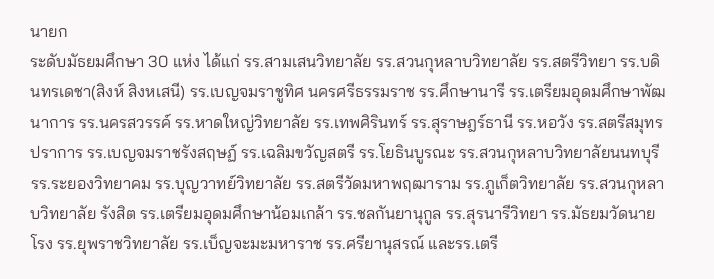นายก
ระดับมัธยมศึกษา 30 แห่ง ได้แก่ รร.สามเสนวิทยาลัย รร.สวนกุหลาบวิทยาลัย รร.สตรีวิทยา รร.บดินทรเดชา(สิงห์ สิงหเสนี) รร.เบญจมราชูทิศ นครศรีธรรมราช รร.ศึกษานารี รร.เตรียมอุดมศึกษาพัฒนาการ รร.นครสวรรค์ รร.หาดใหญ่วิทยาลัย รร.เทพศิรินทร์ รร.สุราษฎร์ธานี รร.หอวัง รร.สตรีสมุทรปราการ รร.เบญจมราชรังสฤษฏ์ รร.เฉลิมขวัญสตรี รร.โยธินบูรณะ รร.สวนกุหลาบวิทยาลัยนนทบุรี รร.ระยองวิทยาคม รร.บุญวาทย์วิทยาลัย รร.สตรีวัดมหาพฤฒาราม รร.ภูเก็ตวิทยาลัย รร.สวนกุหลาบวิทยาลัย รังสิต รร.เตรียมอุดมศึกษาน้อมเกล้า รร.ชลกันยานุกูล รร.สุรนารีวิทยา รร.มัธยมวัดนายโรง รร.ยุพราชวิทยาลัย รร.เบ็ญจะมะมหาราช รร.ศรียานุสรณ์ และรร.เตรี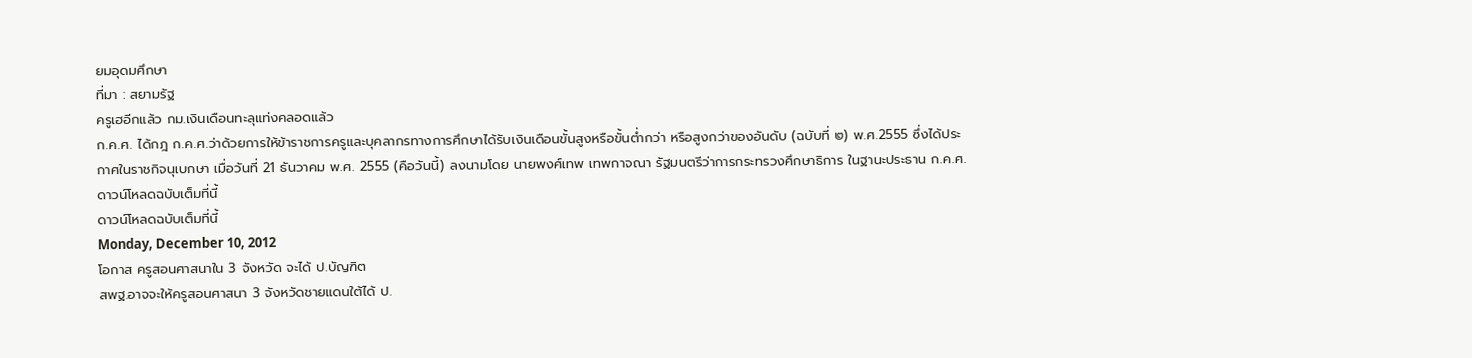ยมอุดมศึกษา
ที่มา : สยามรัฐ
ครูเฮอีกแล้ว กม.เงินเดือนทะลุแท่งคลอดแล้ว
ก.ค.ศ. ได้กฎ ก.ค.ศ.ว่าด้วยการให้ข้าราชการครูและบุคลากรทางการศึกษาได้รับเงินเดือนขั้นสูงหรือขั้นต่ำกว่า หรือสูงกว่าของอันดับ (ฉบับที่ ๒) พ.ศ.2555 ซึ่งได้ประกาศในราชกิจนุเบกษา เมื่อวันที่ 21 ธันวาคม พ.ศ. 2555 (คือวันนี้) ลงนามโดย นายพงศ์เทพ เทพกาจณา รัฐมนตรีว่าการกระทรวงศึกษาธิการ ในฐานะประธาน ก.ค.ศ.
ดาวน์โหลดฉบับเต็มที่นี้
ดาวน์โหลดฉบับเต็มที่นี้
Monday, December 10, 2012
โอกาส ครูสอนศาสนาใน 3 จังหวัด จะได้ ป.บัญฑิต
สพฐ.อาจจะให้ครูสอนศาสนา 3 จังหวัดชายแดนใต้ได้ ป.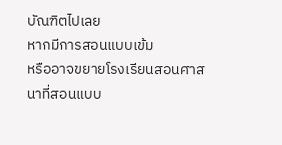บัณฑิตไปเลย
หากมีการสอนแบบเข้ม
หรืออาจขยายโรงเรียนสอนศาสนาที่สอนแบบ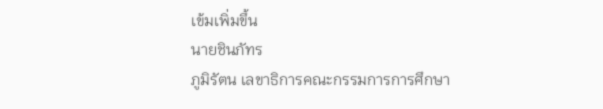เข้มเพิ่มขึ้น
นายชินภัทร
ภูมิรัตน เลขาธิการคณะกรรมการการศึกษา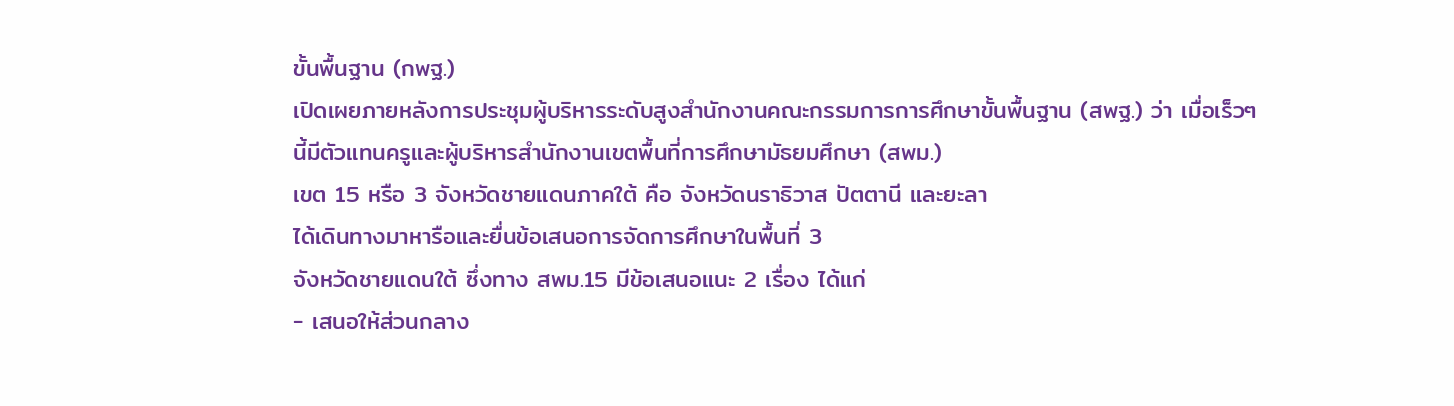ขั้นพื้นฐาน (กพฐ.)
เปิดเผยภายหลังการประชุมผู้บริหารระดับสูงสำนักงานคณะกรรมการการศึกษาขั้นพื้นฐาน (สพฐ.) ว่า เมื่อเร็วๆ
นี้มีตัวแทนครูและผู้บริหารสำนักงานเขตพื้นที่การศึกษามัธยมศึกษา (สพม.)
เขต 15 หรือ 3 จังหวัดชายแดนภาคใต้ คือ จังหวัดนราธิวาส ปัตตานี และยะลา
ได้เดินทางมาหารือและยื่นข้อเสนอการจัดการศึกษาในพื้นที่ 3
จังหวัดชายแดนใต้ ซึ่งทาง สพม.15 มีข้อเสนอแนะ 2 เรื่อง ได้แก่
- เสนอให้ส่วนกลาง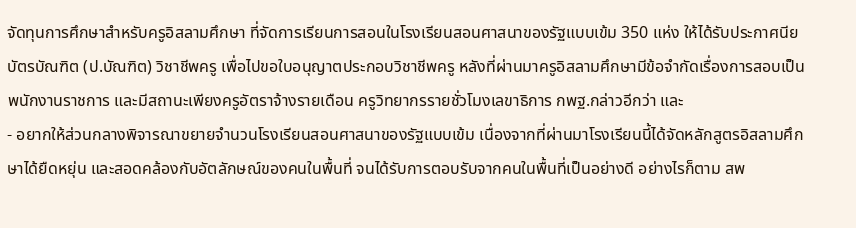จัดทุนการศึกษาสำหรับครูอิสลามศึกษา ที่จัดการเรียนการสอนในโรงเรียนสอนศาสนาของรัฐแบบเข้ม 350 แห่ง ให้ได้รับประกาศนียบัตรบัณฑิต (ป.บัณฑิต) วิชาชีพครู เพื่อไปขอใบอนุญาตประกอบวิชาชีพครู หลังที่ผ่านมาครูอิสลามศึกษามีข้อจำกัดเรื่องการสอบเป็นพนักงานราชการ และมีสถานะเพียงครูอัตราจ้างรายเดือน ครูวิทยากรรายชั่วโมงเลขาธิการ กพฐ.กล่าวอีกว่า และ
- อยากให้ส่วนกลางพิจารณาขยายจำนวนโรงเรียนสอนศาสนาของรัฐแบบเข้ม เนื่องจากที่ผ่านมาโรงเรียนนี้ได้จัดหลักสูตรอิสลามศึกษาได้ยืดหยุ่น และสอดคล้องกับอัตลักษณ์ของคนในพื้นที่ จนได้รับการตอบรับจากคนในพื้นที่เป็นอย่างดี อย่างไรก็ตาม สพ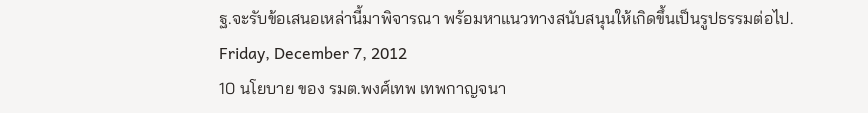ฐ.จะรับข้อเสนอเหล่านี้มาพิจารณา พร้อมหาแนวทางสนับสนุนให้เกิดขึ้นเป็นรูปธรรมต่อไป.
Friday, December 7, 2012
10 นโยบาย ของ รมต.พงศ์เทพ เทพกาญจนา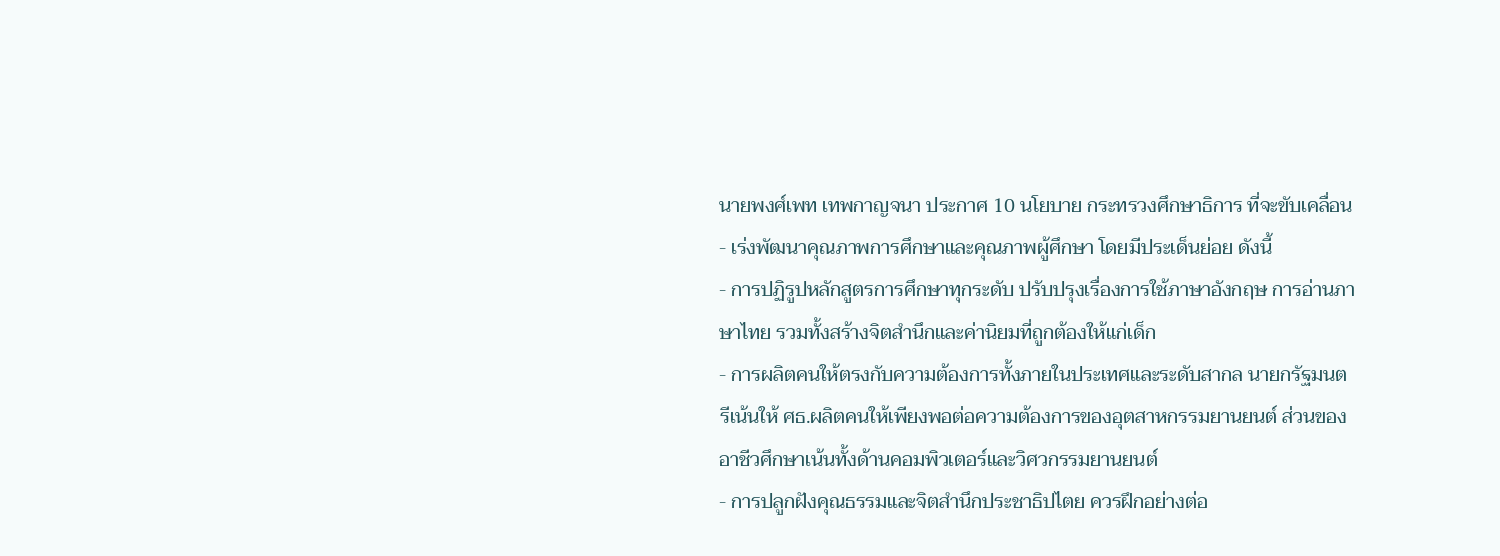นายพงศ์เพท เทพกาญจนา ประกาศ 10 นโยบาย กระทรวงศึกษาธิการ ที่จะขับเคลื่อน
- เร่งพัฒนาคุณภาพการศึกษาและคุณภาพผู้ศึกษา โดยมีประเด็นย่อย ดังนี้
- การปฏิรูปหลักสูตรการศึกษาทุกระดับ ปรับปรุงเรื่องการใช้ภาษาอังกฤษ การอ่านภาษาไทย รวมทั้งสร้างจิตสำนึกและค่านิยมที่ถูกต้องให้แก่เด็ก
- การผลิตคนให้ตรงกับความต้องการทั้งภายในประเทศและระดับสากล นายกรัฐมนตรีเน้นให้ ศธ.ผลิตคนให้เพียงพอต่อความต้องการของอุตสาหกรรมยานยนต์ ส่วนของอาชีวศึกษาเน้นทั้งด้านคอมพิวเตอร์และวิศวกรรมยานยนต์
- การปลูกฝังคุณธรรมและจิตสำนึกประชาธิปไตย ควรฝึกอย่างต่อ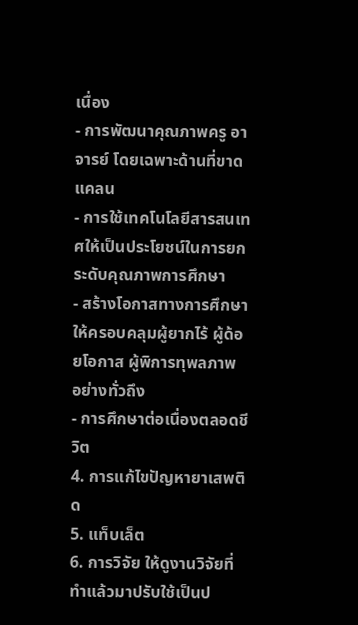เนื่อง
- การพัฒนาคุณภาพครู อาจารย์ โดยเฉพาะด้านที่ขาดแคลน
- การใช้เทคโนโลยีสารสนเทศให้เป็นประโยชน์ในการยกระดับคุณภาพการศึกษา
- สร้างโอกาสทางการศึกษา ให้ครอบคลุมผู้ยากไร้ ผู้ด้อยโอกาส ผู้พิการทุพลภาพ อย่างทั่วถึง
- การศึกษาต่อเนื่องตลอดชีวิต
4. การแก้ไขปัญหายาเสพติด
5. แท็บเล็ต
6. การวิจัย ให้ดูงานวิจัยที่ทำแล้วมาปรับใช้เป็นป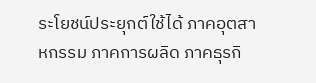ระโยชน์ประยุกต์ใช้ได้ ภาคอุตสาหกรรม ภาคการผลิด ภาคธุรกิ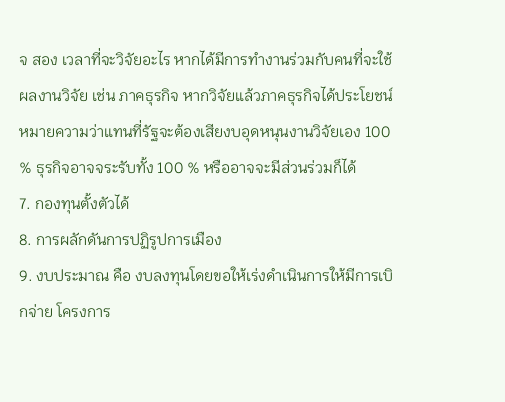จ สอง เวลาที่จะวิจัยอะไร หากได้มีการทำงานร่วมกับคนที่จะใช้ผลงานวิจัย เช่น ภาคธุรกิจ หากวิจัยแล้วภาคธุรกิจได้ประโยชน์ หมายความว่าแทนที่รัฐจะต้องเสียงบอุดหนุนงานวิจัยเอง 100 % ธุรกิจอาจจระรับทั้ง 100 % หรืออาจจะมีส่วนร่วมก็ได้
7. กองทุนตั้งตัวได้
8. การผลักดันการปฏิรูปการเมือง
9. งบประมาณ คือ งบลงทุนโดยขอให้เร่งดำเนินการให้มีการเบิกจ่าย โครงการ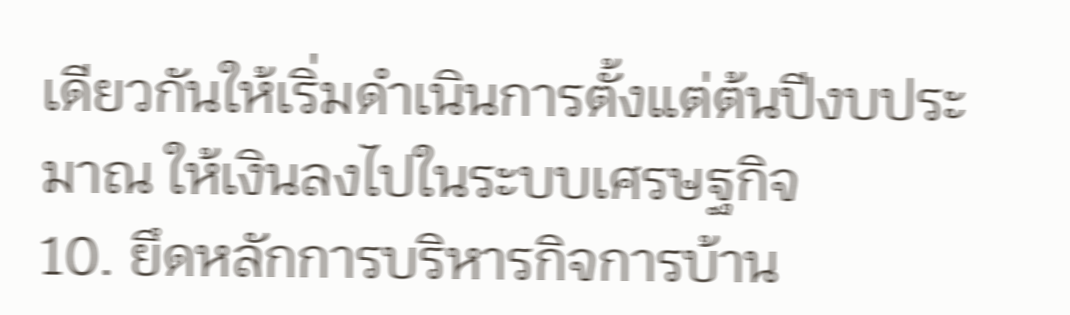เดียวกันให้เริ่มดำเนินการตั้งแต่ต้นปีงบประมาณ ให้เงินลงไปในระบบเศรษฐกิจ
10. ยึดหลักการบริหารกิจการบ้าน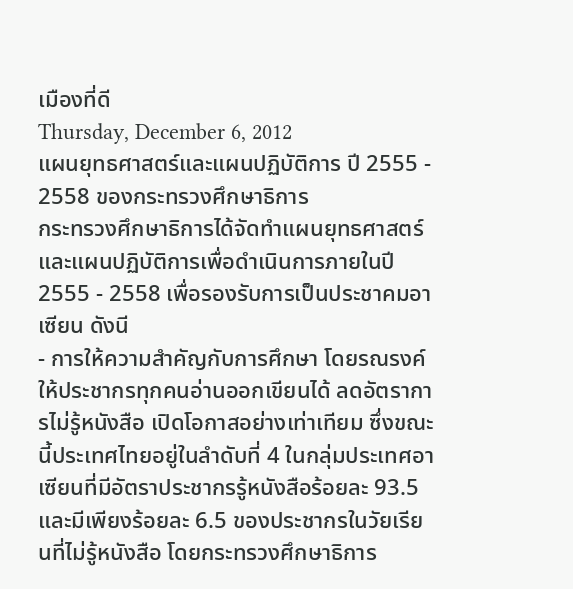เมืองที่ดี
Thursday, December 6, 2012
แผนยุทธศาสตร์และแผนปฏิบัติการ ปี 2555 - 2558 ของกระทรวงศึกษาธิการ
กระทรวงศึกษาธิการได้จัดทำแผนยุทธศาสตร์และแผนปฏิบัติการเพื่อดำเนินการภายในปี 2555 - 2558 เพื่อรองรับการเป็นประชาคมอาเซียน ดังนี
- การให้ความสำคัญกับการศึกษา โดยรณรงค์ให้ประชากรทุกคนอ่านออกเขียนได้ ลดอัตราการไม่รู้หนังสือ เปิดโอกาสอย่างเท่าเทียม ซึ่งขณะนี้ประเทศไทยอยู่ในลำดับที่ 4 ในกลุ่มประเทศอาเซียนที่มีอัตราประชากรรู้หนังสือร้อยละ 93.5 และมีเพียงร้อยละ 6.5 ของประชากรในวัยเรียนที่ไม่รู้หนังสือ โดยกระทรวงศึกษาธิการ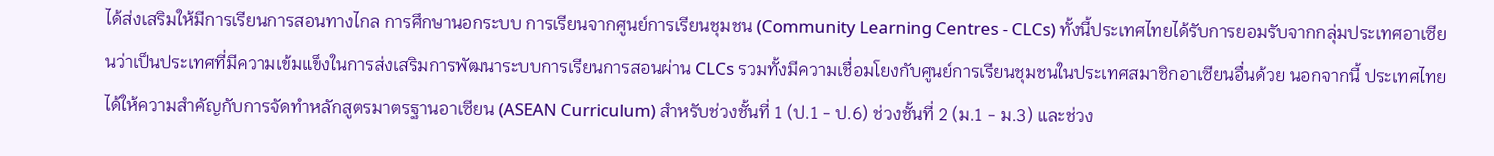ได้ส่งเสริมให้มีการเรียนการสอนทางไกล การศึกษานอกระบบ การเรียนจากศูนย์การเรียนชุมชน (Community Learning Centres - CLCs) ทั้งนี้ประเทศไทยได้รับการยอมรับจากกลุ่มประเทศอาเซียนว่าเป็นประเทศที่มีความเข้มแข็งในการส่งเสริมการพัฒนาระบบการเรียนการสอนผ่าน CLCs รวมทั้งมีความเชื่อมโยงกับศูนย์การเรียนชุมชนในประเทศสมาชิกอาเซียนอื่นด้วย นอกจากนี้ ประเทศไทยได้ให้ความสำคัญกับการจัดทำหลักสูตรมาตรฐานอาเซียน (ASEAN Curriculum) สำหรับช่วงชั้นที่ 1 (ป.1 - ป.6) ช่วงชั้นที่ 2 (ม.1 - ม.3) และช่วง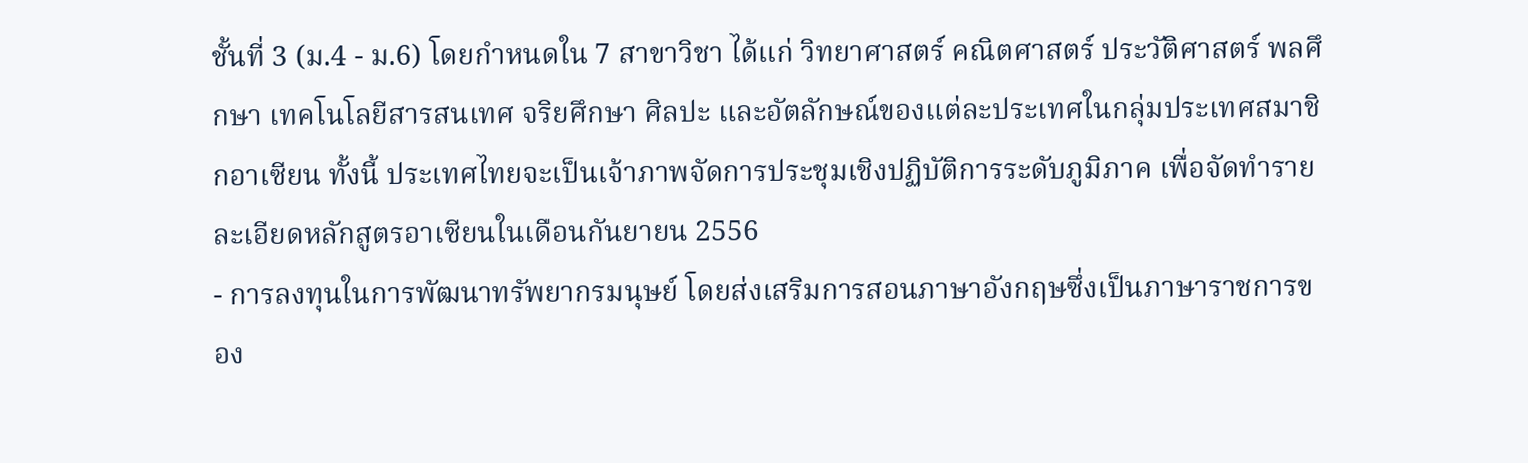ชั้นที่ 3 (ม.4 - ม.6) โดยกำหนดใน 7 สาขาวิชา ได้แก่ วิทยาศาสตร์ คณิตศาสตร์ ประวัติศาสตร์ พลศึกษา เทคโนโลยีสารสนเทศ จริยศึกษา ศิลปะ และอัตลักษณ์ของแต่ละประเทศในกลุ่มประเทศสมาชิกอาเซียน ทั้งนี้ ประเทศไทยจะเป็นเจ้าภาพจัดการประชุมเชิงปฏิบัติการระดับภูมิภาค เพื่อจัดทำรายละเอียดหลักสูตรอาเซียนในเดือนกันยายน 2556
- การลงทุนในการพัฒนาทรัพยากรมนุษย์ โดยส่งเสริมการสอนภาษาอังกฤษซึ่งเป็นภาษาราชการของ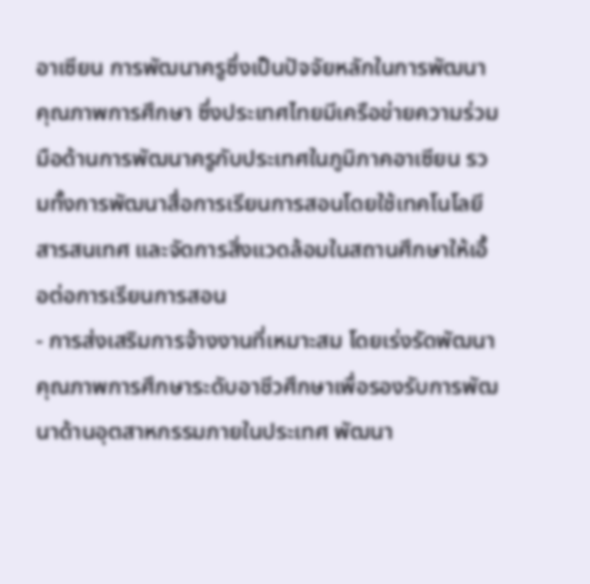อาเซียน การพัฒนาครูซึ่งเป็นปัจจัยหลักในการพัฒนาคุณภาพการศึกษา ซึ่งประเทศไทยมีเครือข่ายความร่วมมือด้านการพัฒนาครูกับประเทศในภูมิภาคอาเซียน รวมทั้งการพัฒนาสื่อการเรียนการสอนโดยใช้เทคโนโลยีสารสนเทศ และจัดการสิ่งแวดล้อมในสถานศึกษาให้เอื้อต่อการเรียนการสอน
- การส่งเสริมการจ้างงานที่เหมาะสม โดยเร่งรัดพัฒนาคุณภาพการศึกษาระดับอาชีวศึกษาเพื่อรองรับการพัฒนาด้านอุตสาหกรรมภายในประเทศ พัฒนา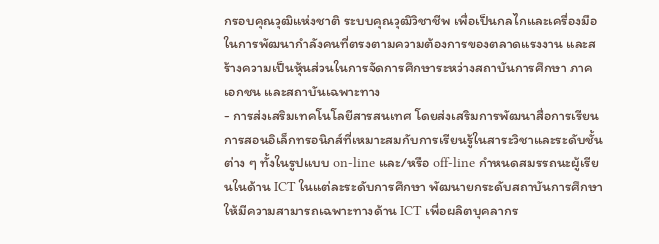กรอบคุณวุฒิแห่งชาติ ระบบคุณวุฒิวิชาชีพ เพื่อเป็นกลไกและเครื่องมือในการพัฒนากำลังคนที่ตรงตามความต้องการของตลาดแรงงาน และสร้างความเป็นหุ้นส่วนในการจัดการศึกษาระหว่างสถาบันการศึกษา ภาคเอกชน และสถาบันเฉพาะทาง
- การส่งเสริมเทคโนโลยีสารสนเทศ โดยส่งเสริมการพัฒนาสื่อการเรียนการสอนอิเล็กทรอนิกส์ที่เหมาะสมกับการเรียนรู้ในสาระวิชาและระดับชั้นต่าง ๆ ทั้งในรูปแบบ on-line และ/หรือ off-line กำหนดสมรรถนะผู้เรียนในด้าน ICT ในแต่ละระดับการศึกษา พัฒนายกระดับสถาบันการศึกษาให้มีความสามารถเฉพาะทางด้าน ICT เพื่อผลิตบุคลากร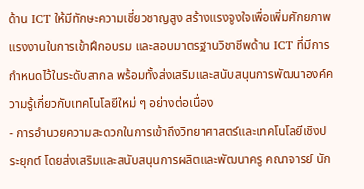ด้าน ICT ให้มีทักษะความเชี่ยวชาญสูง สร้างแรงจูงใจเพื่อเพิ่มศักยภาพแรงงานในการเข้าฝึกอบรม และสอบมาตรฐานวิชาชีพด้าน ICT ที่มีการกำหนดไว้ในระดับสากล พร้อมทั้งส่งเสริมและสนับสนุนการพัฒนาองค์ความรู้เกี่ยวกับเทคโนโลยีใหม่ ๆ อย่างต่อเนื่อง
- การอำนวยความสะดวกในการเข้าถึงวิทยาศาสตร์และเทคโนโลยีเชิงประยุกต์ โดยส่งเสริมและสนับสนุนการผลิตและพัฒนาครู คณาจารย์ นัก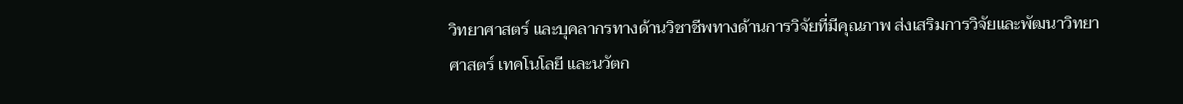วิทยาศาสตร์ และบุคลากรทางด้านวิชาชีพทางด้านการวิจัยที่มีคุณภาพ ส่งเสริมการวิจัยและพัฒนาวิทยาศาสตร์ เทคโนโลยี และนวัตก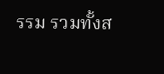รรม รวมทั้งส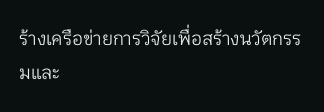ร้างเครือข่ายการวิจัยเพื่อสร้างนวัตกรรมและ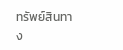ทรัพย์สินทาง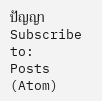ปัญญา
Subscribe to:
Posts (Atom)